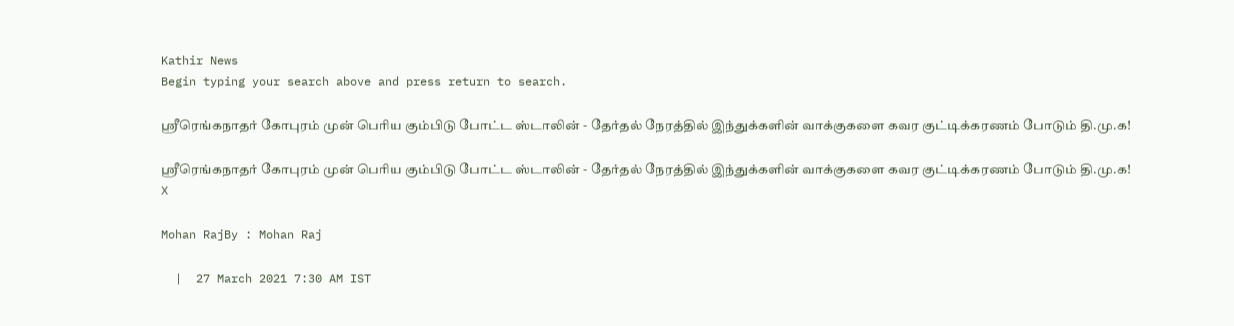Kathir News
Begin typing your search above and press return to search.

ஸ்ரீரெங்கநாதர் கோபுரம் முன் பெரிய கும்பிடு போட்ட ஸ்டாலின் - தேர்தல் நேரத்தில் இந்துக்களின் வாக்குகளை கவர குட்டிக்கரணம் போடும் தி.மு.க!

ஸ்ரீரெங்கநாதர் கோபுரம் முன் பெரிய கும்பிடு போட்ட ஸ்டாலின் - தேர்தல் நேரத்தில் இந்துக்களின் வாக்குகளை கவர குட்டிக்கரணம் போடும் தி.மு.க!
X

Mohan RajBy : Mohan Raj

  |  27 March 2021 7:30 AM IST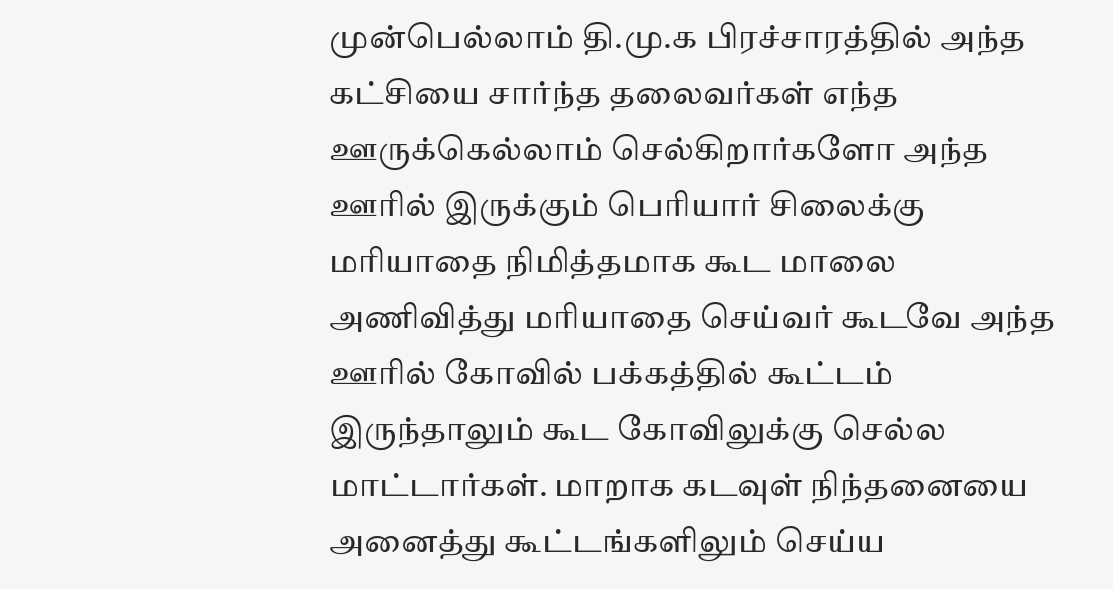முன்பெல்லாம் தி.மு.க பிரச்சாரத்தில் அந்த கட்சியை சார்ந்த தலைவர்கள் எந்த ஊருக்கெல்லாம் செல்கிறார்களோ அந்த ஊரில் இருக்கும் பெரியார் சிலைக்கு மரியாதை நிமித்தமாக கூட மாலை அணிவித்து மரியாதை செய்வர் கூடவே அந்த ஊரில் கோவில் பக்கத்தில் கூட்டம் இருந்தாலும் கூட கோவிலுக்கு செல்ல மாட்டார்கள். மாறாக கடவுள் நிந்தனையை அனைத்து கூட்டங்களிலும் செய்ய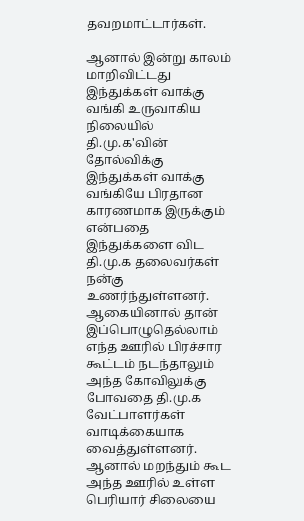தவறமாட்டார்கள்.

ஆனால் இன்று காலம் மாறிவிட்டது இந்துக்கள் வாக்கு வங்கி உருவாகிய நிலையில் தி.மு.க'வின் தோல்விக்கு இந்துக்கள் வாக்கு வங்கியே பிரதான காரணமாக இருக்கும் என்பதை இந்துக்களை விட தி.மு.க தலைவர்கள் நன்கு உணர்ந்துள்ளனர். ஆகையினால் தான் இப்பொழுதெல்லாம் எந்த ஊரில் பிரச்சார கூட்டம் நடந்தாலும் அந்த கோவிலுக்கு போவதை தி.மு.க வேட்பாளர்கள் வாடிக்கையாக வைத்துள்ளனர். ஆனால் மறந்தும் கூட அந்த ஊரில் உள்ள பெரியார் சிலையை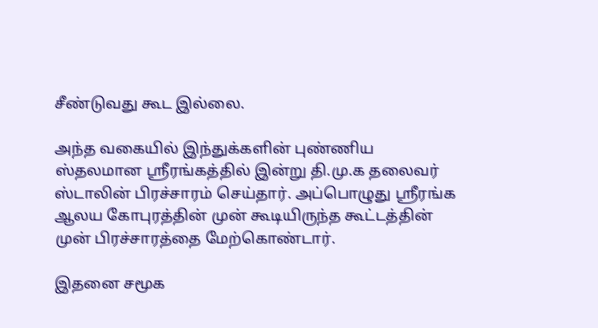சீண்டுவது கூட இல்லை.

அந்த வகையில் இந்துக்களின் புண்ணிய ஸ்தலமான ஸ்ரீரங்கத்தில் இன்று தி.மு.க தலைவர் ஸ்டாலின் பிரச்சாரம் செய்தார். அப்பொழுது ஸ்ரீரங்க ஆலய கோபுரத்தின் முன் கூடியிருந்த கூட்டத்தின் முன் பிரச்சாரத்தை மேற்கொண்டார்.

இதனை சமூக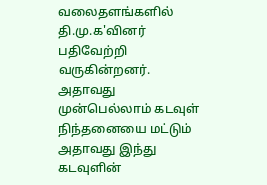வலைதளங்களில் தி.மு.க'வினர் பதிவேற்றி வருகின்றனர். அதாவது முன்பெல்லாம் கடவுள் நிந்தனையை மட்டும் அதாவது இந்து கடவுளின்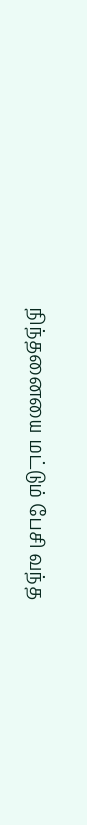நிந்தனையை மட்டும் பேசி வந்த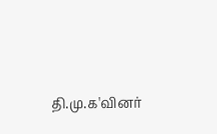தி.மு.க'வினர்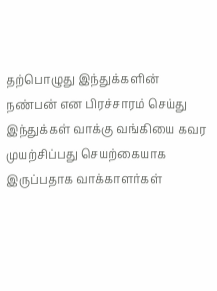தற்பொழுது இந்துக்களின் நண்பன் என பிரச்சாரம் செய்து இந்துக்கள் வாக்கு வங்கியை கவர முயற்சிப்பது செயற்கையாக இருப்பதாக வாக்காளர்கள்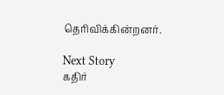தெரிவிக்கின்றனர்.

Next Story
கதிர்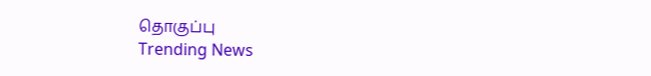தொகுப்பு
Trending News